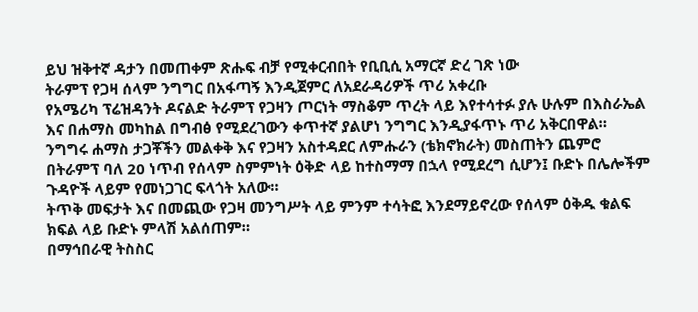ይህ ዝቅተኛ ዳታን በመጠቀም ጽሑፍ ብቻ የሚቀርብበት የቢቢሲ አማርኛ ድረ ገጽ ነው
ትራምፕ የጋዛ ሰላም ንግግር በአፋጣኝ እንዲጀምር ለአደራዳሪዎች ጥሪ አቀረቡ
የአሜሪካ ፕሬዝዳንት ዶናልድ ትራምፕ የጋዛን ጦርነት ማስቆም ጥረት ላይ እየተሳተፉ ያሉ ሁሉም በእስራኤል እና በሐማስ መካከል በግብፅ የሚደረገውን ቀጥተኛ ያልሆነ ንግግር እንዲያፋጥኑ ጥሪ አቅርበዋል።
ንግግሩ ሐማስ ታጋቾችን መልቀቅ እና የጋዛን አስተዳደር ለምሑራን (ቴክኖክራት) መስጠትን ጨምሮ በትራምፕ ባለ 20 ነጥብ የሰላም ስምምነት ዕቅድ ላይ ከተስማማ በኋላ የሚደረግ ሲሆን፤ ቡድኑ በሌሎችም ጉዳዮች ላይም የመነጋገር ፍላጎት አለው።
ትጥቅ መፍታት እና በመጪው የጋዛ መንግሥት ላይ ምንም ተሳትፎ እንደማይኖረው የሰላም ዕቅዱ ቁልፍ ክፍል ላይ ቡድኑ ምላሽ አልሰጠም።
በማኅበራዊ ትስስር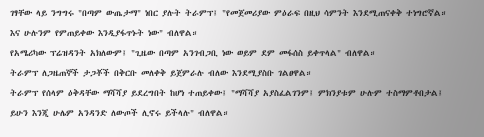ገፃቸው ላይ ንግግሩ "በጣም ውጤታማ" ነበር ያሉት ትራምፕ፤ "የመጀመሪያው ምዕራፍ በዚህ ሳምንት እንደሚጠናቀቅ ተነግሮኛል። እና ሁሉንም የምጠይቀው እንዲያፋጥኑት ነው" ብለዋል።
የአሜሪካው ፕሬዝዳንት አክለውም፤ "ጊዜው በጣም አንገብጋቢ ነው ወይም ደም መፋሰስ ይቀጥላል" ብለዋል።
ትራምፕ ለጋዜጠኞች ታጋቾች በቅርቡ መለቀቅ ይጀምራሉ ብለው እንደሚያስቡ ገልፀዋል።
ትራምፕ የሰላም ዕቅዳቸው ማሻሻያ ይደረግበት ከሆነ ተጠይቀው፤ "ማሻሻያ አያስፈልገንም፤ ምክንያቱም ሁሉም ተስማምቶበታል፤ ይሁን እንጂ ሁሌም አንዳንድ ለውጦች ሊኖሩ ይችላሉ" ብለዋል።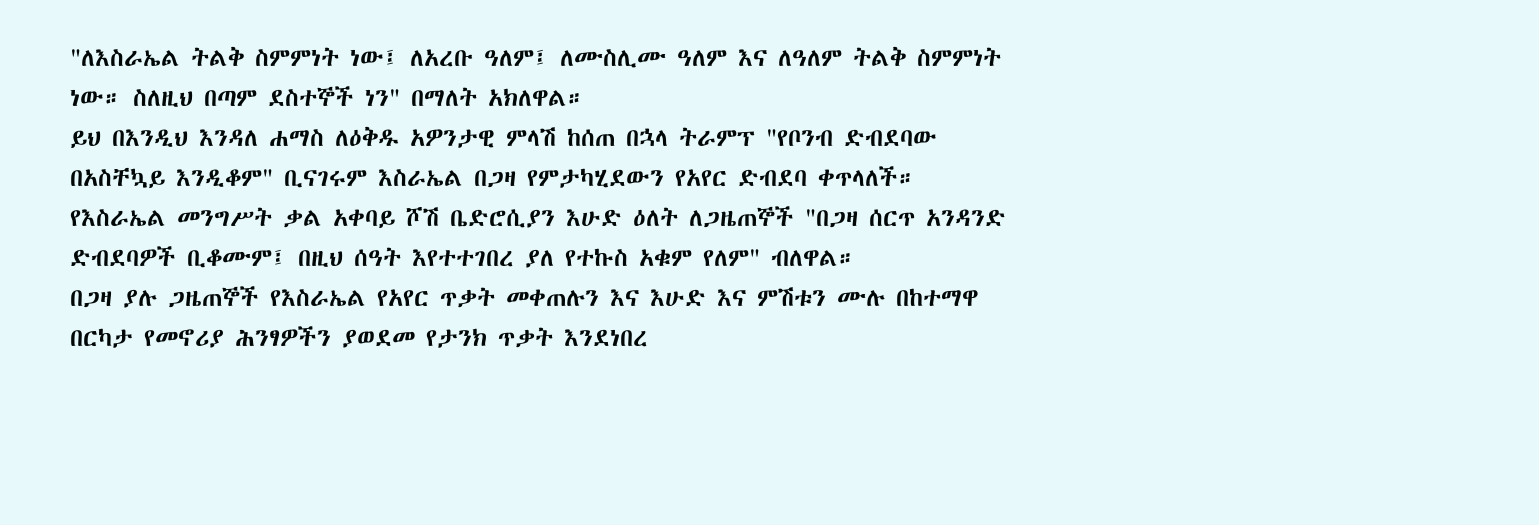"ለእስራኤል ትልቅ ስምምነት ነው፤ ለአረቡ ዓለም፤ ለሙስሊሙ ዓለም እና ለዓለም ትልቅ ስምምነት ነው። ስለዚህ በጣም ደስተኞች ነን" በማለት አክለዋል።
ይህ በእንዲህ እንዳለ ሐማስ ለዕቅዱ አዎንታዊ ምላሽ ከሰጠ በኋላ ትራምፕ "የቦንብ ድብደባው በአስቸኳይ እንዲቆም" ቢናገሩም እስራኤል በጋዛ የምታካሂደውን የአየር ድብደባ ቀጥላለች።
የእስራኤል መንግሥት ቃል አቀባይ ሾሽ ቤድሮሲያን እሁድ ዕለት ለጋዜጠኞች "በጋዛ ሰርጥ አንዳንድ ድብደባዎች ቢቆሙም፤ በዚህ ሰዓት እየተተገበረ ያለ የተኩስ አቁም የለም" ብለዋል።
በጋዛ ያሉ ጋዜጠኞች የእስራኤል የአየር ጥቃት መቀጠሉን እና እሁድ እና ምሽቱን ሙሉ በከተማዋ በርካታ የመኖሪያ ሕንፃዎችን ያወደመ የታንክ ጥቃት እንደነበረ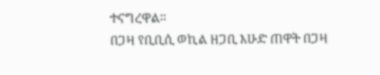ተናግረዋል።
በጋዛ የቢቢሲ ወኪል ዘጋቢ እሁድ ጠዋት በጋዛ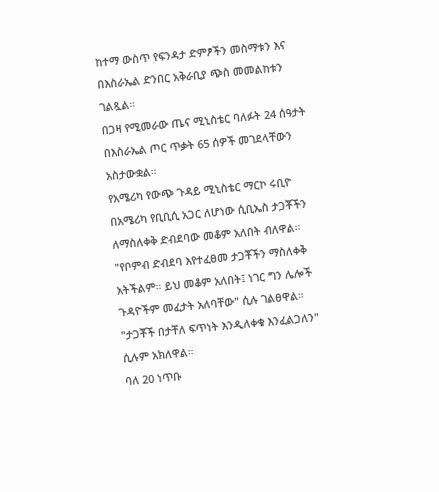ከተማ ውስጥ የፍንዳታ ድምፆችን መስማቱን እና በእስራኤል ድንበር አቅራቢያ ጭስ መመልከቱን ገልጿል።
በጋዛ የሚመራው ጤና ሚኒስቴር ባለፉት 24 ሰዓታት በእስራኤል ጦር ጥቃት 65 ሰዎች መገደላቸውን አስታውቋል።
የአሜሪካ የውጭ ጉዳይ ሚኒስቴር ማርኮ ሩቢዮ በአሜሪካ የቢቢሲ አጋር ለሆነው ሲቢኤስ ታጋቾችን ለማስለቀቅ ድብደባው መቆም አለበት ብለዋል።
"የቦምብ ድብደባ እየተፈፀመ ታጋቾችን ማስለቀቅ አትችልም። ይህ መቆም አለበት፤ ነገር ግን ሌሎች ጉዳዮችም መፈታት አለባቸው" ሲሉ ገልፀዋል።
"ታጋቾች በታቸለ ፍጥነት እንዲለቀቁ እንፈልጋለን" ሲሉም አክለዋል።
ባለ 20 ነጥቡ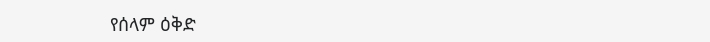የሰላም ዕቅድ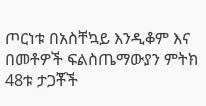ጦርነቱ በአስቸኳይ እንዲቆም እና በመቶዎች ፍልስጤማውያን ምትክ 48ቱ ታጋቾች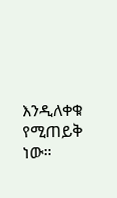እንዲለቀቁ የሚጠይቅ ነው።